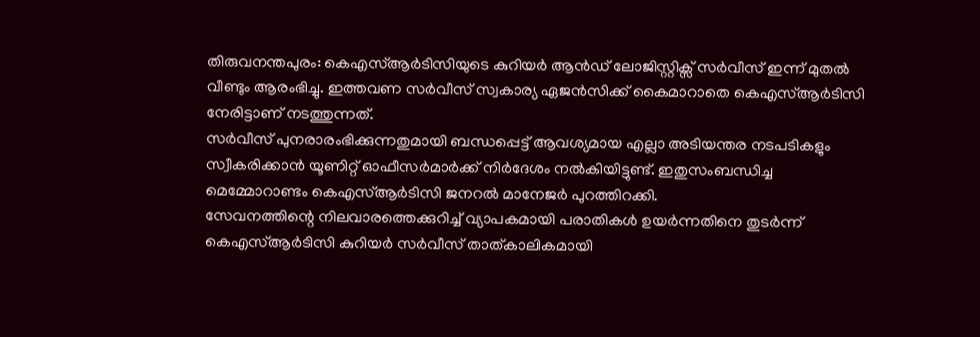തിരുവനന്തപുരം: കെഎസ്ആർടിസിയുടെ കുറിയർ ആൻഡ് ലോജിസ്റ്റിക്സ് സർവീസ് ഇന്ന് മുതൽ വീണ്ടും ആരംഭിച്ചു. ഇത്തവണ സർവീസ് സ്വകാര്യ ഏജൻസിക്ക് കൈമാറാതെ കെഎസ്ആർടിസി നേരിട്ടാണ് നടത്തുന്നത്.
സർവീസ് പുനരാരംഭിക്കുന്നതുമായി ബന്ധപ്പെട്ട് ആവശ്യമായ എല്ലാ അടിയന്തര നടപടികളും സ്വീകരിക്കാൻ യൂണിറ്റ് ഓഫീസർമാർക്ക് നിർദേശം നൽകിയിട്ടുണ്ട്. ഇതുസംബന്ധിച്ച മെമ്മോറാണ്ടം കെഎസ്ആർടിസി ജനറൽ മാനേജർ പുറത്തിറക്കി.
സേവനത്തിന്റെ നിലവാരത്തെക്കുറിച്ച് വ്യാപകമായി പരാതികൾ ഉയർന്നതിനെ തുടർന്ന് കെഎസ്ആർടിസി കുറിയർ സർവീസ് താത്കാലികമായി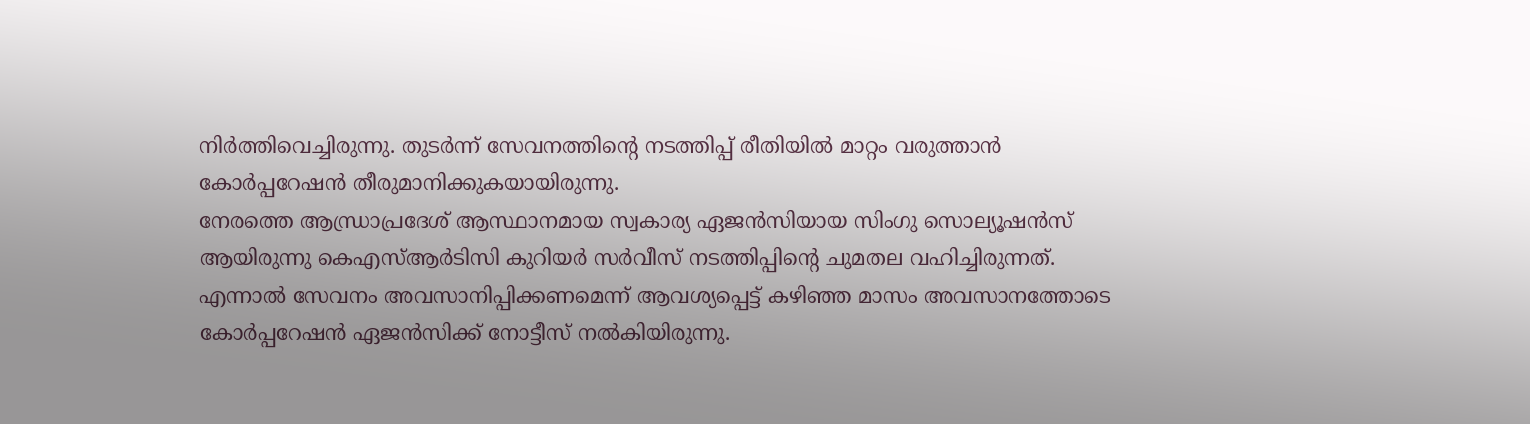നിർത്തിവെച്ചിരുന്നു. തുടർന്ന് സേവനത്തിന്റെ നടത്തിപ്പ് രീതിയിൽ മാറ്റം വരുത്താൻ കോർപ്പറേഷൻ തീരുമാനിക്കുകയായിരുന്നു.
നേരത്തെ ആന്ധ്രാപ്രദേശ് ആസ്ഥാനമായ സ്വകാര്യ ഏജൻസിയായ സിംഗു സൊല്യൂഷൻസ് ആയിരുന്നു കെഎസ്ആർടിസി കുറിയർ സർവീസ് നടത്തിപ്പിന്റെ ചുമതല വഹിച്ചിരുന്നത്. എന്നാൽ സേവനം അവസാനിപ്പിക്കണമെന്ന് ആവശ്യപ്പെട്ട് കഴിഞ്ഞ മാസം അവസാനത്തോടെ കോർപ്പറേഷൻ ഏജൻസിക്ക് നോട്ടീസ് നൽകിയിരുന്നു.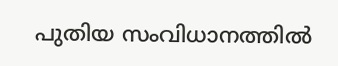പുതിയ സംവിധാനത്തിൽ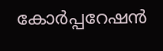കോർപ്പറേഷൻ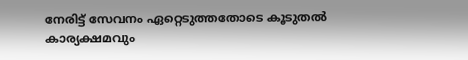നേരിട്ട് സേവനം ഏറ്റെടുത്തതോടെ കൂടുതൽ കാര്യക്ഷമവും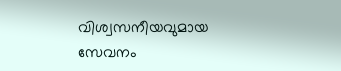വിശ്വസനീയവുമായ സേവനം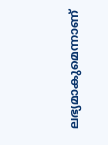ലഭ്യമാകുമെന്നാണ്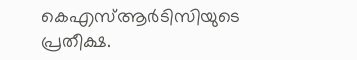കെഎസ്ആർടിസിയുടെ പ്രതീക്ഷ.